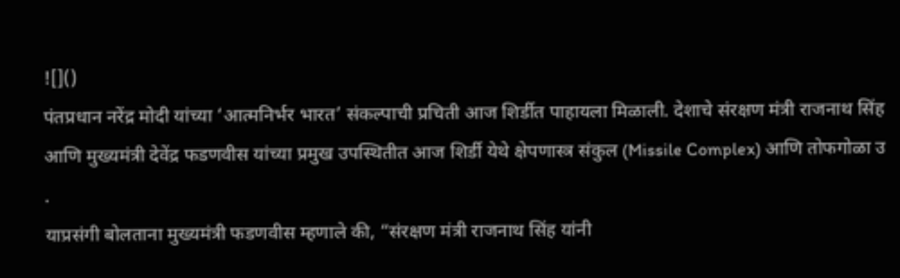![]()
पंतप्रधान नरेंद्र मोदी यांच्या ‘आत्मनिर्भर भारत’ संकल्पाची प्रचिती आज शिर्डीत पाहायला मिळाली. देशाचे संरक्षण मंत्री राजनाथ सिंह आणि मुख्यमंत्री देवेंद्र फडणवीस यांच्या प्रमुख उपस्थितीत आज शिर्डी येथे क्षेपणास्त्र संकुल (Missile Complex) आणि तोफगोळा उ
.
याप्रसंगी बोलताना मुख्यमंत्री फडणवीस म्हणाले की, “संरक्षण मंत्री राजनाथ सिंह यांनी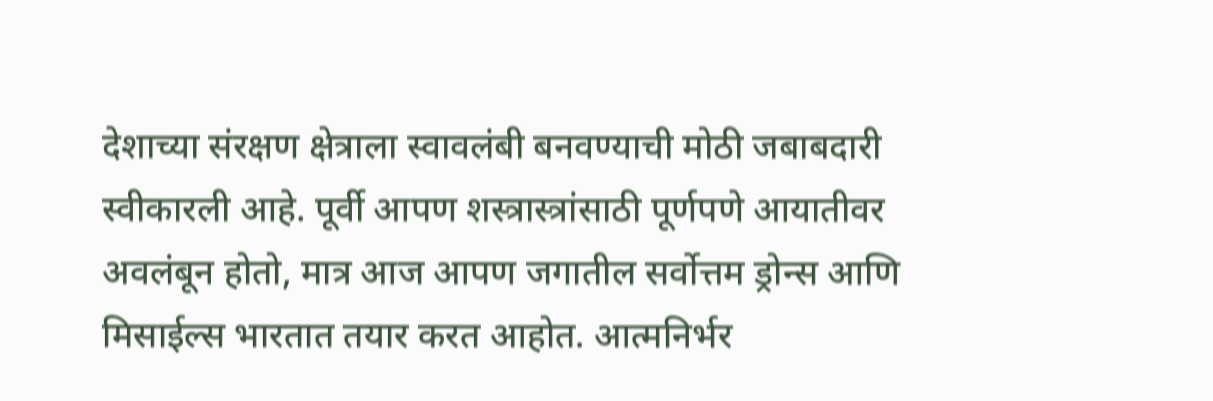देशाच्या संरक्षण क्षेत्राला स्वावलंबी बनवण्याची मोठी जबाबदारी स्वीकारली आहे. पूर्वी आपण शस्त्रास्त्रांसाठी पूर्णपणे आयातीवर अवलंबून होतो, मात्र आज आपण जगातील सर्वोत्तम ड्रोन्स आणि मिसाईल्स भारतात तयार करत आहोत. आत्मनिर्भर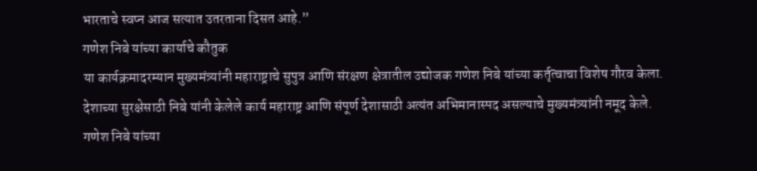भारताचे स्वप्न आज सत्यात उतरताना दिसत आहे.”
गणेश निबे यांच्या कार्याचे कौतुक
या कार्यक्रमादरम्यान मुख्यमंत्र्यांनी महाराष्ट्राचे सुपुत्र आणि संरक्षण क्षेत्रातील उद्योजक गणेश निबे यांच्या कर्तृत्वाचा विशेष गौरव केला. देशाच्या सुरक्षेसाठी निबे यांनी केलेले कार्य महाराष्ट्र आणि संपूर्ण देशासाठी अत्यंत अभिमानास्पद असल्याचे मुख्यमंत्र्यांनी नमूद केले.
गणेश निबे यांच्या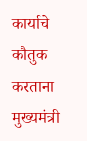कार्याचे कौतुक करताना मुख्यमंत्री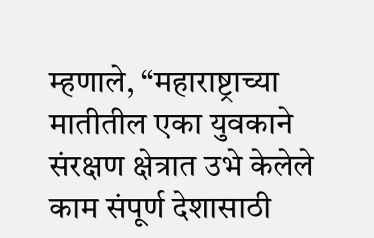म्हणाले, “महाराष्ट्राच्या मातीतील एका युवकाने संरक्षण क्षेत्रात उभे केलेले काम संपूर्ण देशासाठी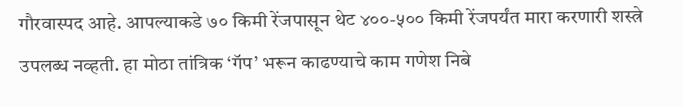गौरवास्पद आहे. आपल्याकडे ७० किमी रेंजपासून थेट ४००-५०० किमी रेंजपर्यंत मारा करणारी शस्त्रे उपलब्ध नव्हती. हा मोठा तांत्रिक ‘गॅप’ भरून काढण्याचे काम गणेश निबे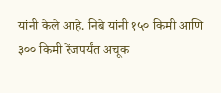यांनी केले आहे. निबे यांनी १५० किमी आणि ३०० किमी रेंजपर्यंत अचूक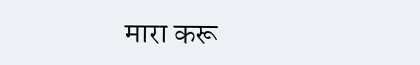मारा करू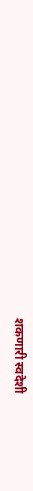शकणारी स्वदेशी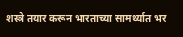शस्त्रे तयार करून भारताच्या सामर्थ्यात भर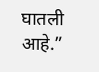घातली आहे.”